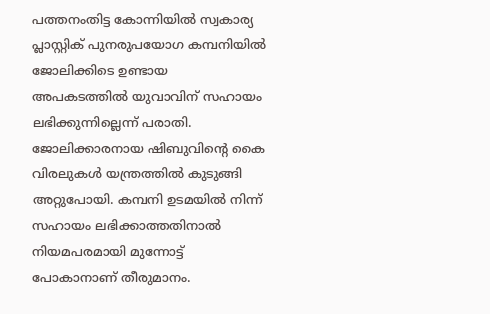പത്തനംതിട്ട കോന്നിയിൽ സ്വകാര്യ പ്ലാസ്റ്റിക് പുനരുപയോഗ കമ്പനിയിൽ ജോലിക്കിടെ ഉണ്ടായ അപകടത്തിൽ യുവാവിന് സഹായം ലഭിക്കുന്നില്ലെന്ന് പരാതി. ജോലിക്കാരനായ ഷിബുവിന്റെ കൈ വിരലുകൾ യന്ത്രത്തിൽ കുടുങ്ങി അറ്റുപോയി. കമ്പനി ഉടമയിൽ നിന്ന് സഹായം ലഭിക്കാത്തതിനാൽ നിയമപരമായി മുന്നോട്ട് പോകാനാണ് തീരുമാനം.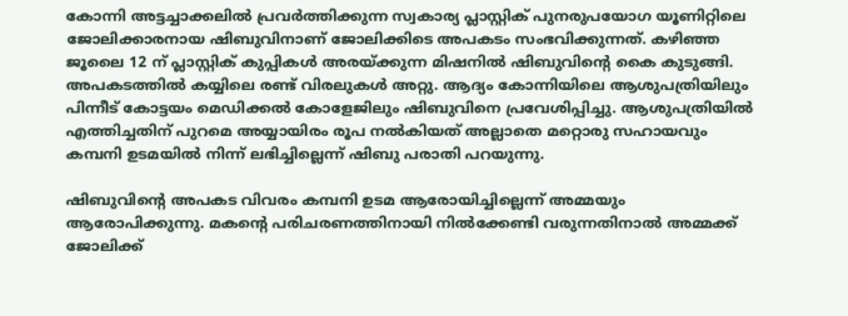കോന്നി അട്ടച്ചാക്കലിൽ പ്രവർത്തിക്കുന്ന സ്വകാര്യ പ്ലാസ്റ്റിക് പുനരുപയോഗ യൂണിറ്റിലെ ജോലിക്കാരനായ ഷിബുവിനാണ് ജോലിക്കിടെ അപകടം സംഭവിക്കുന്നത്. കഴിഞ്ഞ ജൂലൈ 12 ന് പ്ലാസ്റ്റിക് കുപ്പികൾ അരയ്ക്കുന്ന മിഷനിൽ ഷിബുവിന്റെ കൈ കുടുങ്ങി. അപകടത്തിൽ കയ്യിലെ രണ്ട് വിരലുകൾ അറ്റു. ആദ്യം കോന്നിയിലെ ആശുപത്രിയിലും പിന്നീട് കോട്ടയം മെഡിക്കൽ കോളേജിലും ഷിബുവിനെ പ്രവേശിപ്പിച്ചു. ആശുപത്രിയിൽ എത്തിച്ചതിന് പുറമെ അയ്യായിരം രൂപ നൽകിയത് അല്ലാതെ മറ്റൊരു സഹായവും കമ്പനി ഉടമയിൽ നിന്ന് ലഭിച്ചില്ലെന്ന് ഷിബു പരാതി പറയുന്നു.

ഷിബുവിന്റെ അപകട വിവരം കമ്പനി ഉടമ ആരോയിച്ചില്ലെന്ന് അമ്മയും ആരോപിക്കുന്നു. മകന്റെ പരിചരണത്തിനായി നിൽക്കേണ്ടി വരുന്നതിനാൽ അമ്മക്ക് ജോലിക്ക്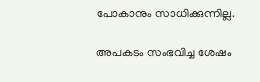പോകാനും സാധിക്കുന്നില്ല.

അപകടം സംഭവിച്ച ശേഷം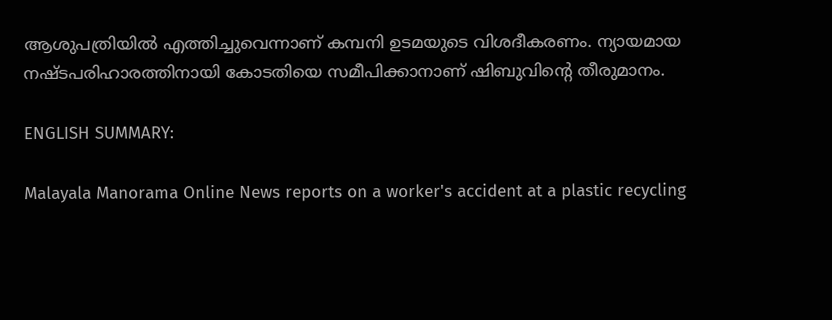ആശുപത്രിയിൽ എത്തിച്ചുവെന്നാണ് കമ്പനി ഉടമയുടെ വിശദീകരണം. ന്യായമായ നഷ്ടപരിഹാരത്തിനായി കോടതിയെ സമീപിക്കാനാണ് ഷിബുവിന്റെ തീരുമാനം.

ENGLISH SUMMARY:

Malayala Manorama Online News reports on a worker's accident at a plastic recycling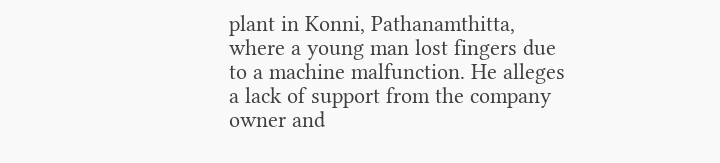plant in Konni, Pathanamthitta, where a young man lost fingers due to a machine malfunction. He alleges a lack of support from the company owner and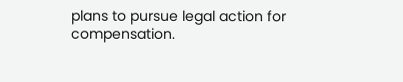plans to pursue legal action for compensation.